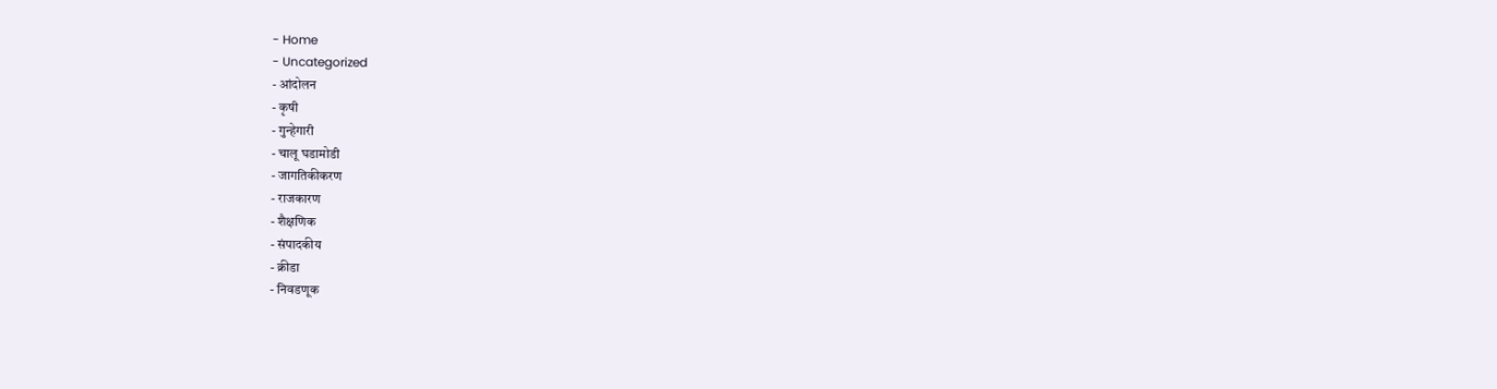- Home
- Uncategorized
- आंदोलन
- कृषी
- गुन्हेगारी
- चालू घडामोडी
- जागतिकीकरण
- राजकारण
- शैक्षणिक
- संपादकीय
- क्रीडा
- निवडणूक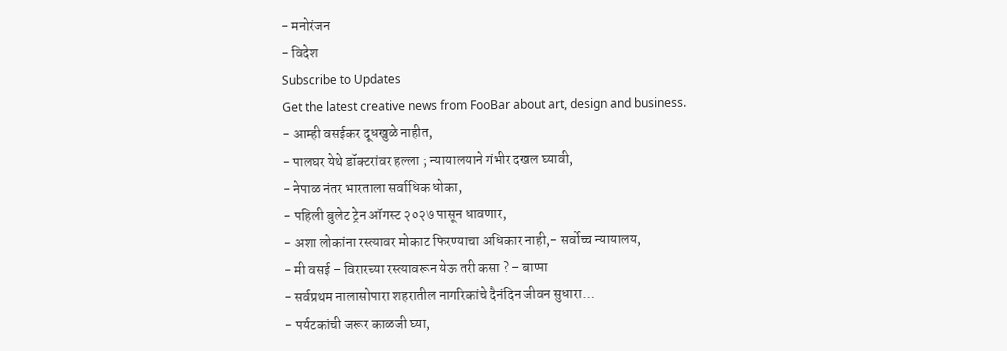- मनोरंजन
- विदेश
Subscribe to Updates
Get the latest creative news from FooBar about art, design and business.
- आम्ही वसईकर दूधखुळे नाहीत,
- पालघर येथे डॉक्टरांवर हल्ला ; न्यायालयाने गंभीर दखल घ्यावी,
- नेपाळ नंतर भारताला सर्वाधिक धोका,
- पहिली बुलेट ट्रेन ऑगस्ट २०२७ पासून धावणार,
- अशा लोकांना रस्त्यावर मोकाट फिरण्याचा अधिकार नाही,- सर्वोच्च न्यायालय,
- मी वसई – विरारच्या रस्त्यावरून येऊ तरी कसा ? – बाप्पा
- सर्वप्रथम नालासोपारा शहरातील नागरिकांचे दैनंदिन जीवन सुधारा…
- पर्यटकांची जरूर काळजी घ्या,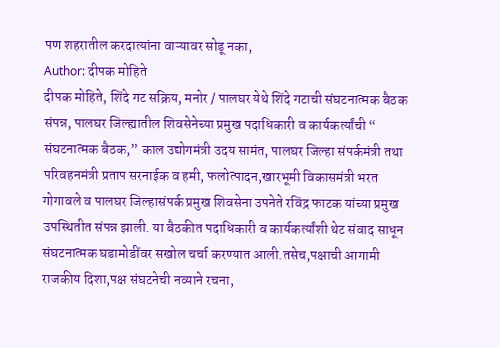पण शहरातील करदात्यांना वाऱ्यावर सोडू नका,
Author: दीपक मोहिते
दीपक मोहिते, शिंदे गट सक्रिय, मनोर / पालघर येथे शिंदे गटाची संघटनात्मक बैठक संपन्न, पालघर जिल्ह्यातील शिवसेनेच्या प्रमुख पदाधिकारी व कार्यकर्त्यांची “ संघटनात्मक बैठक,” काल उद्योगमंत्री उदय सामंत, पालघर जिल्हा संपर्कमंत्री तथा परिवहनमंत्री प्रताप सरनाईक व हमी, फलोत्पादन,खारभूमी विकासमंत्री भरत गोगावले व पालघर जिल्हासंपर्क प्रमुख शिवसेना उपनेते रविंद्र फाटक यांच्या प्रमुख उपस्थितीत संपन्न झाली. या बैठकीत पदाधिकारी व कार्यकर्त्यांशी थेट संवाद साधून संघटनात्मक घडामोडींवर सखोल चर्चा करण्यात आली.तसेच,पक्षाची आगामी राजकीय दिशा,पक्ष संघटनेची नव्याने रचना,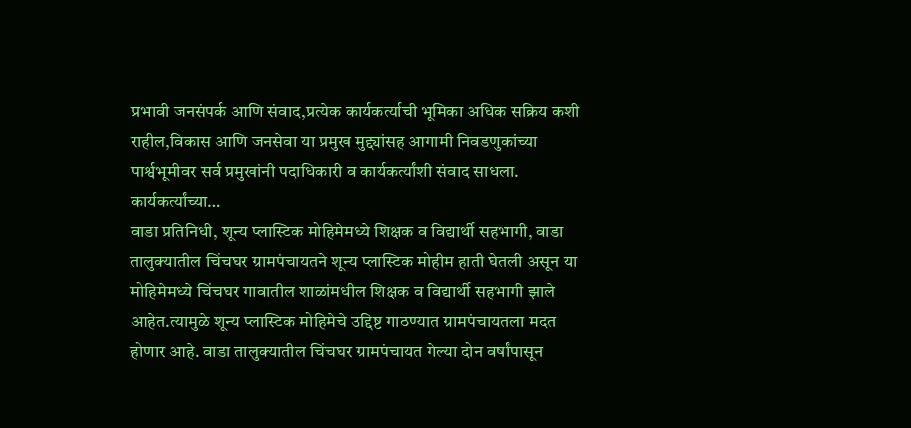प्रभावी जनसंपर्क आणि संवाद,प्रत्येक कार्यकर्त्याची भूमिका अधिक सक्रिय कशी राहील,विकास आणि जनसेवा या प्रमुख मुद्द्यांसह आगामी निवडणुकांच्या पार्श्वभूमीवर सर्व प्रमुखांनी पदाधिकारी व कार्यकर्त्यांशी संवाद साधला. कार्यकर्त्यांच्या…
वाडा प्रतिनिधी, शून्य प्लास्टिक मोहिमेमध्ये शिक्षक व विद्यार्थी सहभागी, वाडा तालुक्यातील चिंचघर ग्रामपंचायतने शून्य प्लास्टिक मोहीम हाती घेतली असून या मोहिमेमध्ये चिंचघर गावातील शाळांमधील शिक्षक व विद्यार्थी सहभागी झाले आहेत.त्यामुळे शून्य प्लास्टिक मोहिमेचे उद्दिष्ट गाठण्यात ग्रामपंचायतला मदत होणार आहे. वाडा तालुक्यातील चिंचघर ग्रामपंचायत गेल्या दोन वर्षांपासून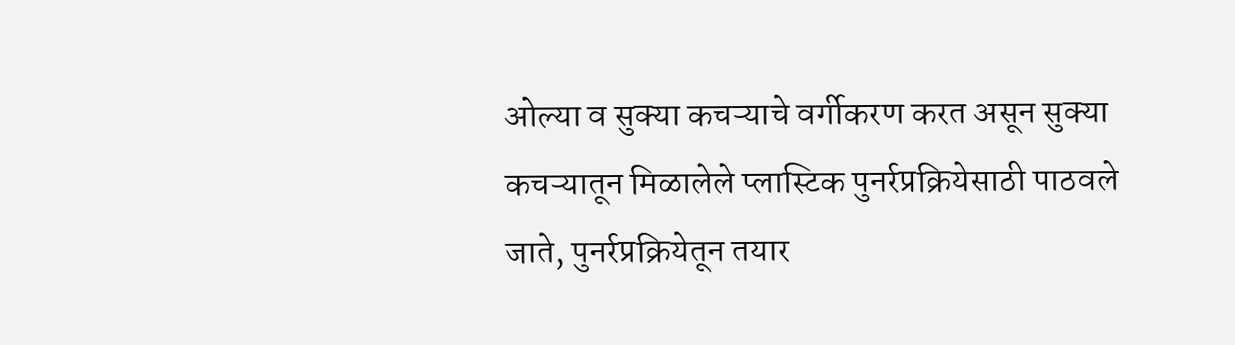ओल्या व सुक्या कचऱ्याचे वर्गीकरण करत असून सुक्या कचऱ्यातून मिळालेले प्लास्टिक पुनर्रप्रक्रियेसाठी पाठवले जाते, पुनर्रप्रक्रियेतून तयार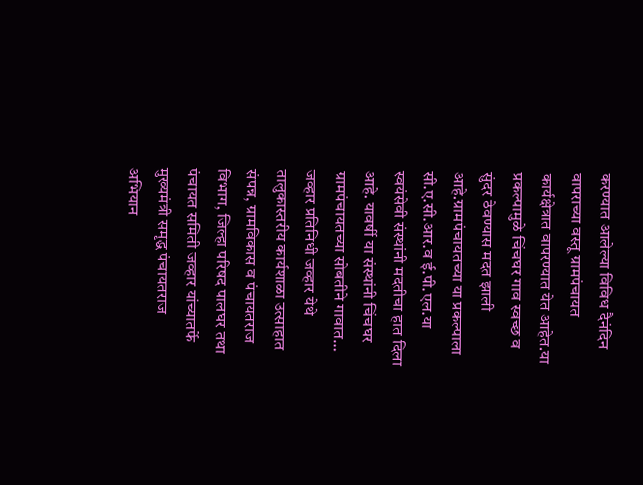करण्यात आलेल्या विविध दैनंदिन वापराच्या वस्तू ग्रामपंचायत कार्यक्षेत्रात वापरण्यात येत आहेत.या प्रकल्पामुळे चिंचघर गाव स्वच्छ व सुंदर ठेवण्यास मदत झाली आहे.ग्रामपंचायतच्या या प्रकल्पाला सी.ए.सी.आर.व ई.पी.एल.या स्वयंसेवी संस्थांनी मदतीचा हात दिला आहे. यावर्षी या संस्थांनी चिंचघर ग्रामपंचायतच्या सोबतीने गावात…
जव्हार प्रतिनिधी जव्हार येथे तालुकास्तरीय कार्यशाळा उत्साहात संपन्न, ग्रामविकास व पंचायतराज विभाग, जिल्हा परिषद पालघर तथा पंचायत समिती जव्हार यांच्यातर्फे मुख्यमंत्री समृद्ध पंचायतराज अभियान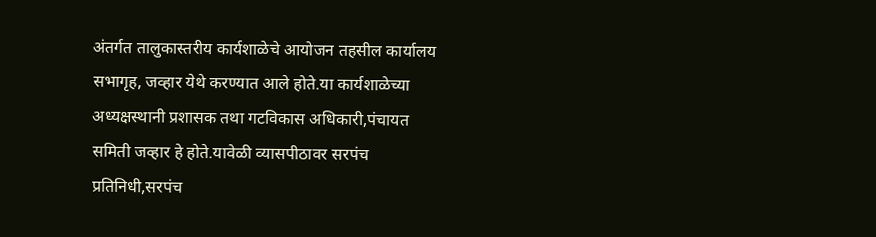अंतर्गत तालुकास्तरीय कार्यशाळेचे आयोजन तहसील कार्यालय सभागृह, जव्हार येथे करण्यात आले होते.या कार्यशाळेच्या अध्यक्षस्थानी प्रशासक तथा गटविकास अधिकारी,पंचायत समिती जव्हार हे होते.यावेळी व्यासपीठावर सरपंच प्रतिनिधी,सरपंच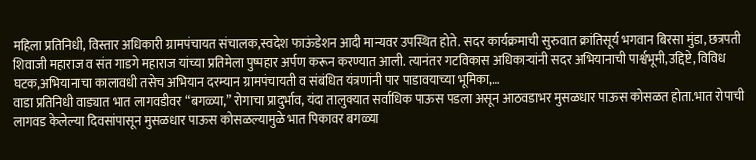महिला प्रतिनिधी, विस्तार अधिकारी ग्रामपंचायत संचालक,स्वदेश फाऊंडेशन आदी मान्यवर उपस्थित होते. सदर कार्यक्रमाची सुरुवात क्रांतिसूर्य भगवान बिरसा मुंडा, छत्रपती शिवाजी महाराज व संत गाडगे महाराज यांच्या प्रतिमेला पुष्पहार अर्पण करून करण्यात आली. त्यानंतर गटविकास अधिकाऱ्यांनी सदर अभियानाची पार्श्वभूमी,उद्दिष्टे, विविध घटक,अभियानाचा कालावधी तसेच अभियान दरम्यान ग्रामपंचायती व संबंधित यंत्रणांनी पार पाडावयाच्या भूमिका,…
वाडा प्रतिनिधी वाड्यात भात लागवडीवर “बगळ्या,” रोगाचा प्रादुर्भाव, यंदा तालुक्यात सर्वाधिक पाऊस पडला असून आठवडाभर मुसळधार पाऊस कोसळत होता.भात रोपाची लागवड केलेल्या दिवसांपासून मुसळधार पाऊस कोसळल्यामुळे भात पिकावर बगळ्या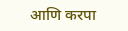आणि करपा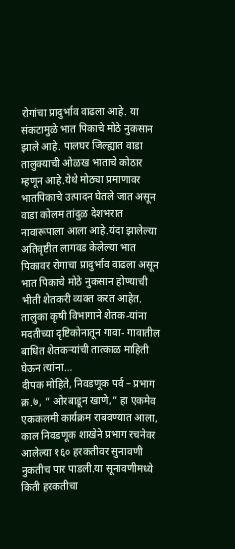रोगांचा प्रादुर्भाव वाढला आहे. या संकटामुळे भात पिकाचे मोठे नुकसान झाले आहे. पालघर जिल्ह्यात वाडा तालुक्याची ओळख भाताचे कोठार म्हणून आहे.येथे मोठ्या प्रमाणावर भातपिकाचे उत्पादन घेतले जात असून वाडा कोलम तांदुळ देशभरात नावारूपाला आला आहे.यंदा झालेल्या अतिवृष्टीत लागवड केलेल्या भात पिकावर रोगाचा प्रादुर्भाव वाढला असून भात पिकाचे मोठे नुकसान होण्याची भीती शेतकरी व्यक्त करत आहेत. तालुका कृषी विभागाने शेतक-यांना मदतीच्या दृष्टिकोनातून गावा- गावातील बाधित शेतकऱ्यांची तात्काळ माहिती घेऊन त्यांना…
दीपक मोहिते, निवडणूक पर्व – प्रभाग क्र.७, ” ओरबाडून खाणे,” हा एकमेव एककलमी कार्यक्रम राबवण्यात आला, काल निवडणूक शाखेने प्रभाग रचनेवर आलेल्या १६० हरकतीवर सुनावणी नुकतीच पार पाडली.या सूनावणीमध्ये किती हरकतीचा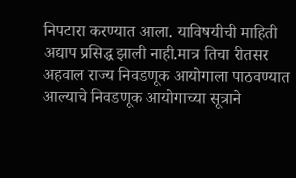निपटारा करण्यात आला. याविषयीची माहिती अद्याप प्रसिद्ध झाली नाही.मात्र तिचा रीतसर अहवाल राज्य निवडणूक आयोगाला पाठवण्यात आल्याचे निवडणूक आयोगाच्या सूत्राने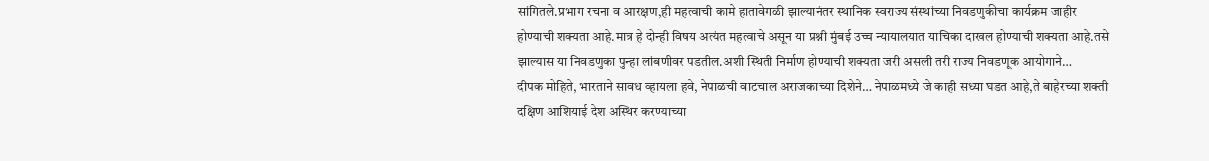सांगितले.प्रभाग रचना व आरक्षण,ही महत्वाची कामे हातावेगळी झाल्यानंतर स्थानिक स्वराज्य संस्थांच्या निवडणुकीचा कार्यक्रम जाहीर होण्याची शक्यता आहे.मात्र हे दोन्ही विषय अत्यंत महत्वाचे असून या प्रश्नी मुंबई उच्च न्यायालयात याचिका दाखल होण्याची शक्यता आहे.तसे झाल्यास या निवडणुका पुन्हा लांबणीवर पडतील.अशी स्थिती निर्माण होण्याची शक्यता जरी असली तरी राज्य निवडणूक आयोगाने…
दीपक मोहिते, भारताने सावध व्हायला हवे, नेपाळची वाटचाल अराजकाच्या दिशेने… नेपाळमध्ये जे काही सध्या घडत आहे,ते बाहेरच्या शक्ती दक्षिण आशियाई देश अस्थिर करण्याच्या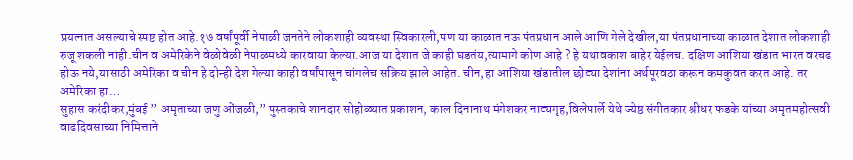प्रयत्नात असल्याचे स्पष्ट होत आहे.१७ वर्षांपूर्वी नेपाळी जनतेने लोकशाही व्यवस्था स्विकारली,पण या काळात नऊ पंतप्रधान आले आणि गेले देखील,या पंतप्रधानाच्या काळात देशात लोकशाही रुजू शकली नाही.चीन व अमेरिकेने वेळोवेळी नेपाळमध्ये कारवाया केल्या.आज या देशात जे काही घडतंय,त्यामागे कोण आहे ? हे यथावकाश बाहेर येईलच. दक्षिण आशिया खंडात भारत वरचढ होऊ नये,यासाठी अमेरिका व चीन हे दोन्ही देश गेल्या काही वर्षांपासून चांगलेच सक्रिय झाले आहेत. चीन,हा आशिया खंडातील छोट्या देशांना अर्थपूरवठा करून कमकुवत करत आहे. तर अमेरिका हा…
सुहास करंदीकर,मुंबई ” अमृताच्या जणु ओंजळी,” पुस्तकाचे शानदार सोहोळ्यात प्रकाशन, काल दिनानाथ मंगेशकर नाट्यगृह,विलेपार्ले येथे ज्येष्ठ संगीतकार श्रीधर फडके यांच्या अमृतमहोत्सवी वाढदिवसाच्या निमित्ताने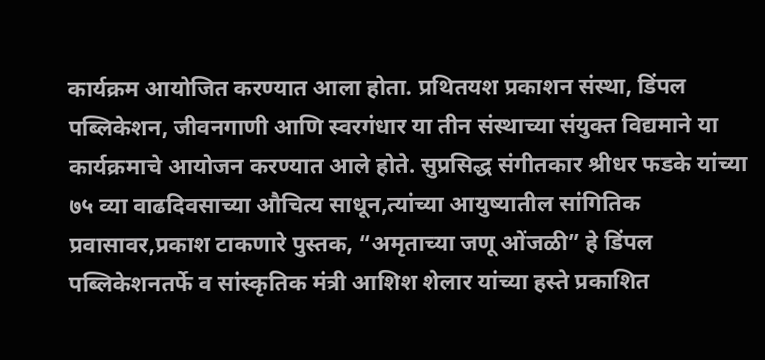कार्यक्रम आयोजित करण्यात आला होता. प्रथितयश प्रकाशन संस्था, डिंपल पब्लिकेशन, जीवनगाणी आणि स्वरगंधार या तीन संस्थाच्या संयुक्त विद्यमाने या कार्यक्रमाचे आयोजन करण्यात आले होते. सुप्रसिद्ध संगीतकार श्रीधर फडके यांच्या ७५ व्या वाढदिवसाच्या औचित्य साधून,त्यांच्या आयुष्यातील सांगितिक प्रवासावर,प्रकाश टाकणारे पुस्तक, “अमृताच्या जणू ओंजळी” हे डिंपल पब्लिकेशनतर्फे व सांस्कृतिक मंत्री आशिश शेलार यांच्या हस्ते प्रकाशित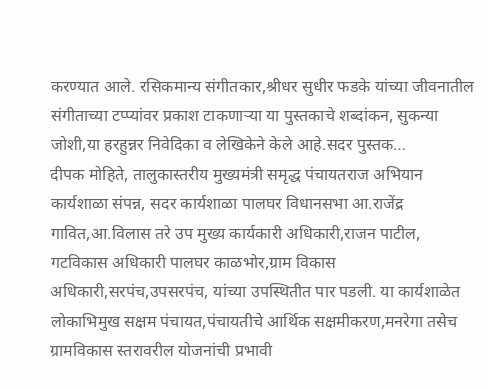करण्यात आले. रसिकमान्य संगीतकार,श्रीधर सुधीर फडके यांच्या जीवनातील संगीताच्या टप्प्यांवर प्रकाश टाकणाऱ्या या पुस्तकाचे शब्दांकन, सुकन्या जोशी,या हरहुन्नर निवेदिका व लेखिकेने केले आहे.सदर पुस्तक…
दीपक मोहिते, तालुकास्तरीय मुख्यमंत्री समृद्ध पंचायतराज अभियान कार्यशाळा संपन्न, सदर कार्यशाळा पालघर विधानसभा आ.राजेंद्र गावित,आ.विलास तरे उप मुख्य कार्यकारी अधिकारी,राजन पाटील, गटविकास अधिकारी पालघर काळभोर,ग्राम विकास अधिकारी,सरपंच,उपसरपंच, यांच्या उपस्थितीत पार पडली. या कार्यशाळेत लोकाभिमुख सक्षम पंचायत,पंचायतीचे आर्थिक सक्षमीकरण,मनरेगा तसेच ग्रामविकास स्तरावरील योजनांची प्रभावी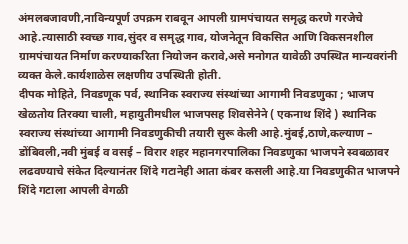अंमलबजावणी,नाविन्यपूर्ण उपक्रम राबवून आपली ग्रामपंचायत समृद्ध करणे गरजेचे आहे.त्यासाठी स्वच्छ गाव,सुंदर व समृद्ध गाव, योजनेतून विकसित आणि विकसनशील ग्रामपंचायत निर्माण करण्याकरिता नियोजन करावे,असे मनोगत यावेळी उपस्थित मान्यवरांनी व्यक्त केले.कार्यशाळेस लक्षणीय उपस्थिती होती.
दीपक मोहिते, निवडणूक पर्व, स्थानिक स्वराज्य संस्थांच्या आगामी निवडणुका ; भाजप खेळतोय तिरक्या चाली, महायुतीमधील भाजपसह शिवसेनेने ( एकनाथ शिंदे ) स्थानिक स्वराज्य संस्थांच्या आगामी निवडणुकीची तयारी सुरू केली आहे.मुंबई,ठाणे,कल्याण – डोंबिवली,नवी मुंबई व वसई – विरार शहर महानगरपालिका निवडणुका भाजपने स्वबळावर लढवण्याचे संकेत दिल्यानंतर शिंदे गटानेही आता कंबर कसली आहे.या निवडणुकीत भाजपने शिंदे गटाला आपली वेगळी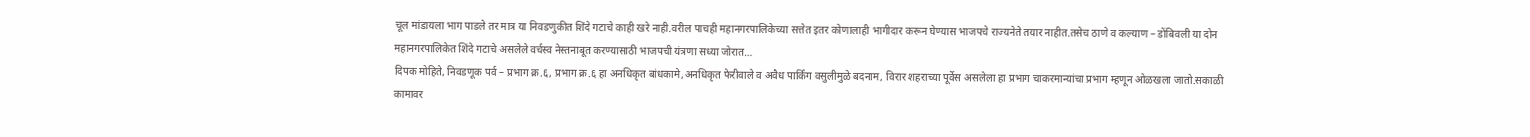चूल मांडायला भाग पाडले तर मात्र या निवडणुकीत शिंदे गटाचे काही खरे नाही.वरील पाचही महानगरपालिकेच्या सत्तेत इतर कोणालाही भागीदार करून घेण्यास भाजपचे राज्यनेते तयार नाहीत.तसेच ठाणे व कल्याण – डोंबिवली या दोन महानगरपालिकेत शिंदे गटाचे असलेले वर्चस्व नेस्तनाबूत करण्यासाठी भाजपची यंत्रणा सध्या जोरात…
दिपक मोहिते, निवडणूक पर्व – प्रभाग क्र.६, प्रभाग क्र.६ हा अनधिकृत बांधकामे,अनधिकृत फेरीवाले व अवैध पार्किंग वसुलीमुळे बदनाम, विरार शहराच्या पूर्वेस असलेला हा प्रभाग चाकरमान्यांचा प्रभाग म्हणून ओळखला जातो.सकाळी कामावर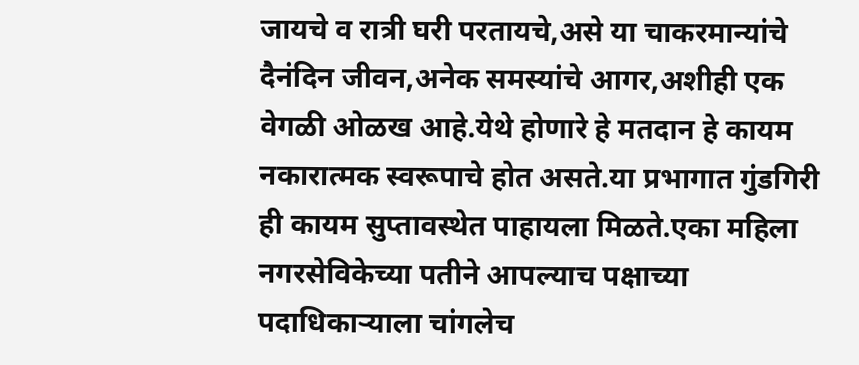जायचे व रात्री घरी परतायचे,असे या चाकरमान्यांचे दैनंदिन जीवन,अनेक समस्यांचे आगर,अशीही एक वेगळी ओळख आहे.येथे होणारे हे मतदान हे कायम नकारात्मक स्वरूपाचे होत असते.या प्रभागात गुंडगिरी ही कायम सुप्तावस्थेत पाहायला मिळते.एका महिला नगरसेविकेच्या पतीने आपल्याच पक्षाच्या पदाधिकाऱ्याला चांगलेच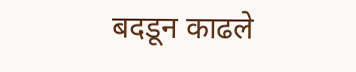बदडून काढले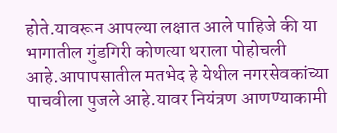होते.यावरून आपल्या लक्षात आले पाहिजे की या भागातील गुंडगिरी कोणत्या थराला पोहोचली आहे.आपापसातील मतभेद हे येथील नगरसेवकांच्या पाचवीला पुजले आहे.यावर नियंत्रण आणण्याकामी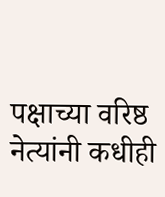पक्षाच्या वरिष्ठ नेत्यांनी कधीही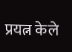प्रयत्न केले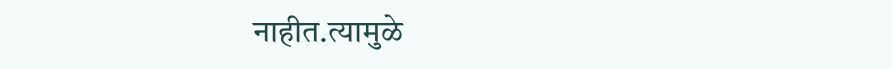नाहीत.त्यामुळे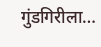गुंडगिरीला…